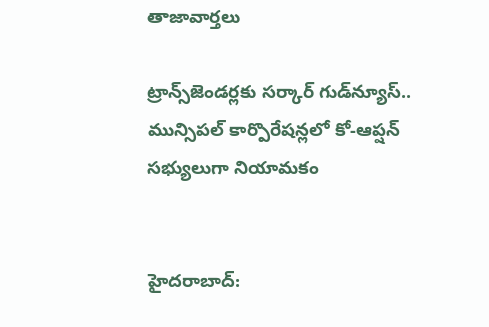తాజావార్తలు

ట్రాన్స్‌జెండర్లకు సర్కార్ గుడ్‌న్యూస్.. మున్సిపల్ కార్పొరేషన్లలో కో-ఆప్షన్ సభ్యులుగా నియామకం


హైదరాబాద్: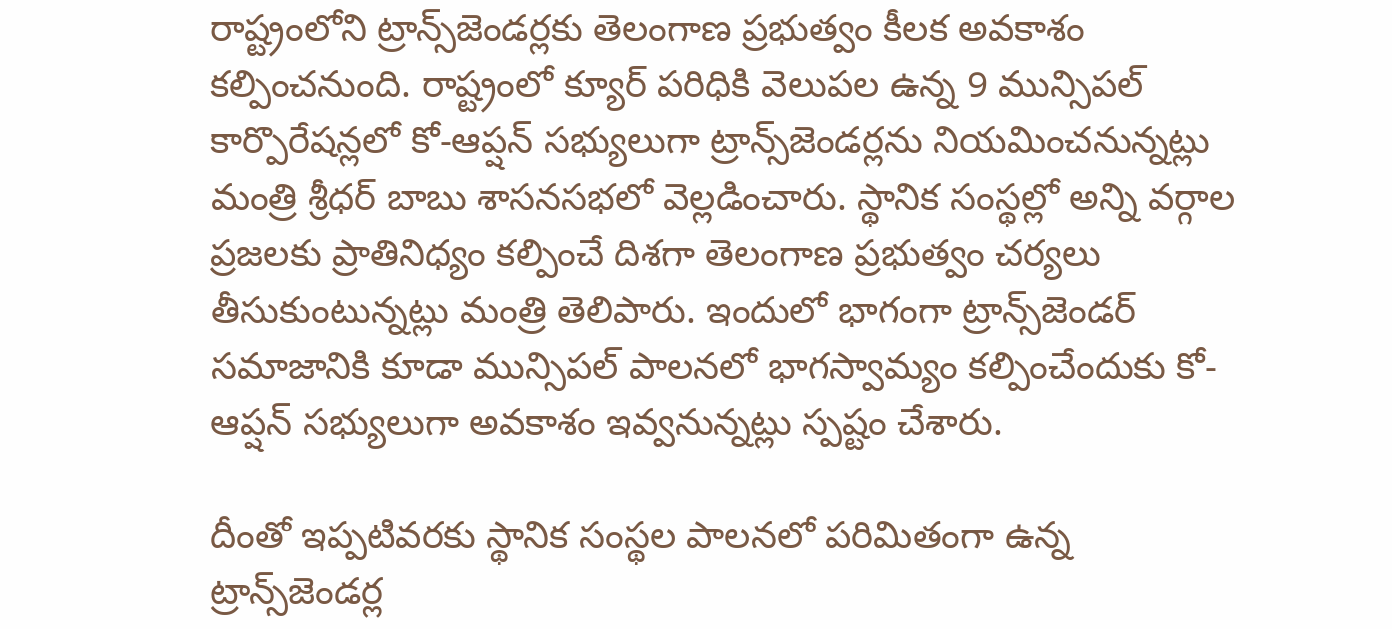రాష్ట్రంలోని ట్రాన్స్‌జెండర్లకు తెలంగాణ ప్రభుత్వం కీలక అవకాశం కల్పించనుంది. రాష్ట్రంలో క్యూర్ పరిధికి వెలుపల ఉన్న 9 మున్సిపల్ కార్పొరేషన్లలో కో-ఆప్షన్ సభ్యులుగా ట్రాన్స్‌జెండర్లను నియమించనున్నట్లు మంత్రి శ్రీధర్ బాబు శాసనసభలో వెల్లడించారు. స్థానిక సంస్థల్లో అన్ని వర్గాల ప్రజలకు ప్రాతినిధ్యం కల్పించే దిశగా తెలంగాణ ప్రభుత్వం చర్యలు తీసుకుంటున్నట్లు మంత్రి తెలిపారు. ఇందులో భాగంగా ట్రాన్స్‌జెండర్‌ సమాజానికి కూడా మున్సిపల్ పాలనలో భాగస్వామ్యం కల్పించేందుకు కో-ఆప్షన్ సభ్యులుగా అవకాశం ఇవ్వనున్నట్లు స్పష్టం చేశారు.

దీంతో ఇప్పటివరకు స్థానిక సంస్థల పాలనలో పరిమితంగా ఉన్న ట్రాన్స్‌జెండర్ల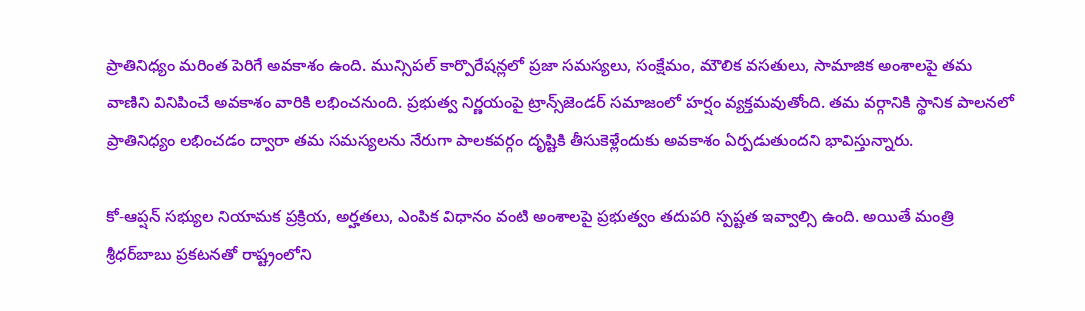ప్రాతినిధ్యం మరింత పెరిగే అవకాశం ఉంది. మున్సిపల్ కార్పొరేషన్లలో ప్రజా సమస్యలు, సంక్షేమం, మౌలిక వసతులు, సామాజిక అంశాలపై తమ వాణిని వినిపించే అవకాశం వారికి లభించనుంది. ప్రభుత్వ నిర్ణయంపై ట్రాన్స్‌జెండర్‌ సమాజంలో హర్షం వ్యక్తమవుతోంది. తమ వర్గానికి స్థానిక పాలనలో ప్రాతినిధ్యం లభించడం ద్వారా తమ సమస్యలను నేరుగా పాలకవర్గం దృష్టికి తీసుకెళ్లేందుకు అవకాశం ఏర్పడుతుందని భావిస్తున్నారు.

కో-ఆప్షన్ సభ్యుల నియామక ప్రక్రియ, అర్హతలు, ఎంపిక విధానం వంటి అంశాలపై ప్రభుత్వం తదుపరి స్పష్టత ఇవ్వాల్సి ఉంది. అయితే మంత్రి శ్రీ‌ధర్‌బాబు ప్రకటనతో రాష్ట్రంలోని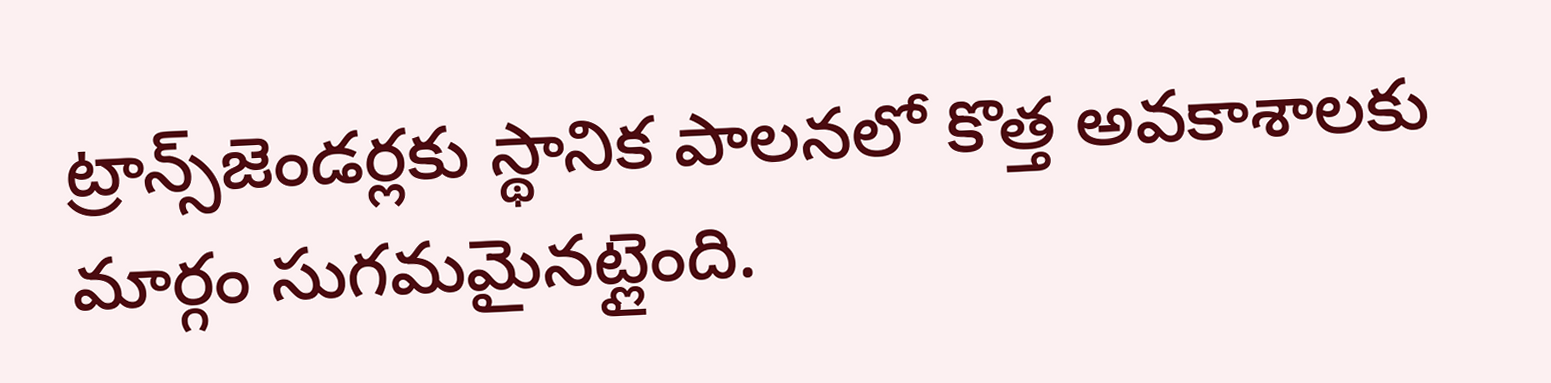ట్రాన్స్‌జెండర్లకు స్థానిక పాలనలో కొత్త అవకాశాలకు మార్గం సుగమమైనట్లైంది.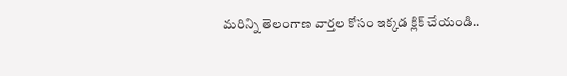మరిన్ని తెలంగాణ వార్తల కోసం ఇక్కడ క్లిక్ చేయండి..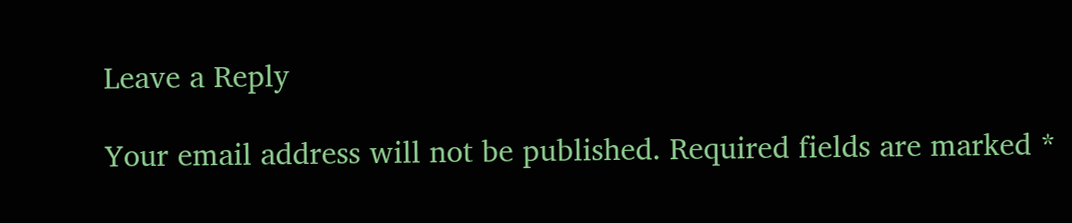Leave a Reply

Your email address will not be published. Required fields are marked *